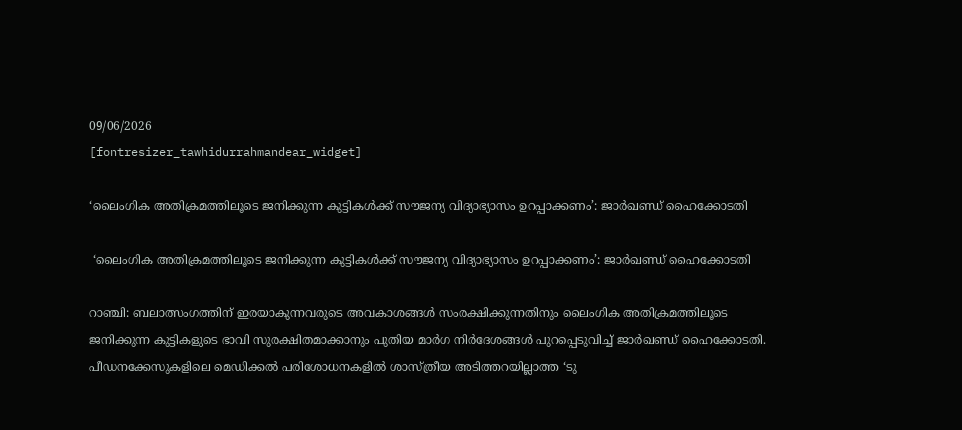09/06/2026
[fontresizer_tawhidurrahmandear_widget]

‘ലൈംഗിക അതിക്രമത്തിലൂടെ ജനിക്കുന്ന കുട്ടികള്‍ക്ക് സൗജന്യ വിദ്യാഭ്യാസം ഉറപ്പാക്കണം’: ജാര്‍ഖണ്ഡ് ഹൈക്കോടതി

 ‘ലൈംഗിക അതിക്രമത്തിലൂടെ ജനിക്കുന്ന കുട്ടികള്‍ക്ക് സൗജന്യ വിദ്യാഭ്യാസം ഉറപ്പാക്കണം’: ജാര്‍ഖണ്ഡ് ഹൈക്കോടതി

റാഞ്ചി: ബലാത്സംഗത്തിന് ഇരയാകുന്നവരുടെ അവകാശങ്ങള്‍ സംരക്ഷിക്കുന്നതിനും ലൈംഗിക അതിക്രമത്തിലൂടെ ജനിക്കുന്ന കുട്ടികളുടെ ഭാവി സുരക്ഷിതമാക്കാനും പുതിയ മാര്‍ഗ നിര്‍ദേശങ്ങള്‍ പുറപ്പെടുവിച്ച് ജാര്‍ഖണ്ഡ് ഹൈക്കോടതി. പീഡനക്കേസുകളിലെ മെഡിക്കല്‍ പരിശോധനകളില്‍ ശാസ്ത്രീയ അടിത്തറയില്ലാത്ത ‘ടു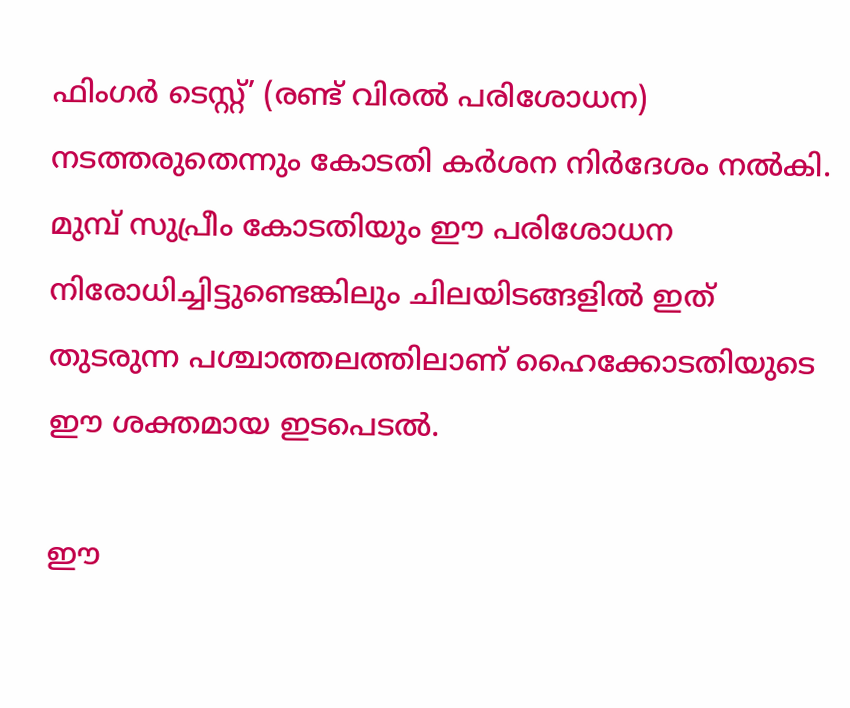ഫിംഗര്‍ ടെസ്റ്റ്’ (രണ്ട് വിരല്‍ പരിശോധന) നടത്തരുതെന്നും കോടതി കര്‍ശന നിര്‍ദേശം നല്‍കി. മുമ്പ് സുപ്രീം കോടതിയും ഈ പരിശോധന നിരോധിച്ചിട്ടുണ്ടെങ്കിലും ചിലയിടങ്ങളില്‍ ഇത് തുടരുന്ന പശ്ചാത്തലത്തിലാണ് ഹൈക്കോടതിയുടെ ഈ ശക്തമായ ഇടപെടല്‍.

ഈ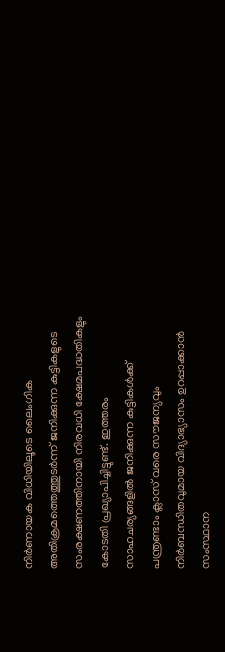നിര്‍ണായക വിധിയിലൂടെ ലൈംഗിക അതിക്രമത്തെത്തുടര്‍ന്ന് ജനിക്കുന്ന കുട്ടികളുടെ സംരക്ഷണത്തിനായി നിരവധി ക്ഷേമപദ്ധതികളും കോടതി പ്രഖ്യാപിച്ചിട്ടുണ്ട്. ഇത്തരം സാഹചര്യങ്ങളില്‍ ജനിക്കുന്ന കുട്ടികള്‍ക്ക് പന്ത്രണ്ടാം ക്ലാസ് വരെ സൗജന്യവും നിര്‍ബന്ധിതവുമായ വിദ്യാഭ്യാസം ഉറപ്പാക്കാന്‍ സംസ്ഥാന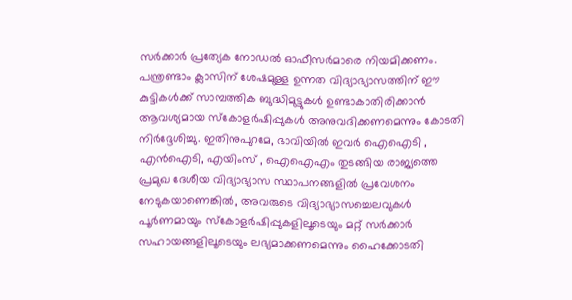സര്‍ക്കാര്‍ പ്രത്യേക നോഡല്‍ ഓഫീസര്‍മാരെ നിയമിക്കണം. പന്ത്രണ്ടാം ക്ലാസിന് ശേഷമുള്ള ഉന്നത വിദ്യാഭ്യാസത്തിന് ഈ കുട്ടികള്‍ക്ക് സാമ്പത്തിക ബുദ്ധിമുട്ടുകള്‍ ഉണ്ടാകാതിരിക്കാന്‍ ആവശ്യമായ സ്‌കോളര്‍ഷിപ്പുകള്‍ അനുവദിക്കണമെന്നും കോടതി നിര്‍ദ്ദേശിച്ചു. ഇതിനുപുറമേ, ഭാവിയില്‍ ഇവര്‍ ഐഐടി , എന്‍ഐടി, എയിംസ് , ഐഐഎം തുടങ്ങിയ രാജ്യത്തെ പ്രമുഖ ദേശീയ വിദ്യാഭ്യാസ സ്ഥാപനങ്ങളില്‍ പ്രവേശനം നേടുകയാണെങ്കില്‍, അവരുടെ വിദ്യാഭ്യാസച്ചെലവുകള്‍ പൂര്‍ണമായും സ്‌കോളര്‍ഷിപ്പുകളിലൂടെയും മറ്റ് സര്‍ക്കാര്‍ സഹായങ്ങളിലൂടെയും ലഭ്യമാക്കണമെന്നും ഹൈക്കോടതി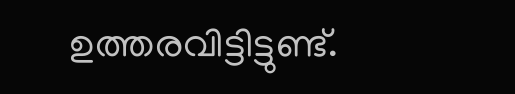ഉത്തരവിട്ടിട്ടുണ്ട്.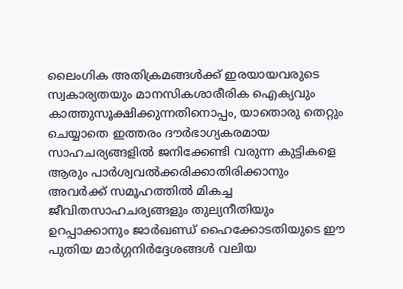ലൈംഗിക അതിക്രമങ്ങള്‍ക്ക് ഇരയായവരുടെ സ്വകാര്യതയും മാനസികശാരീരിക ഐക്യവും കാത്തുസൂക്ഷിക്കുന്നതിനൊപ്പം, യാതൊരു തെറ്റും ചെയ്യാതെ ഇത്തരം ദൗര്‍ഭാഗ്യകരമായ സാഹചര്യങ്ങളില്‍ ജനിക്കേണ്ടി വരുന്ന കുട്ടികളെ ആരും പാര്‍ശ്വവല്‍ക്കരിക്കാതിരിക്കാനും അവര്‍ക്ക് സമൂഹത്തില്‍ മികച്ച ജീവിതസാഹചര്യങ്ങളും തുല്യനീതിയും ഉറപ്പാക്കാനും ജാര്‍ഖണ്ഡ് ഹൈക്കോടതിയുടെ ഈ പുതിയ മാര്‍ഗ്ഗനിര്‍ദ്ദേശങ്ങള്‍ വലിയ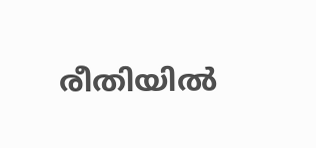രീതിയില്‍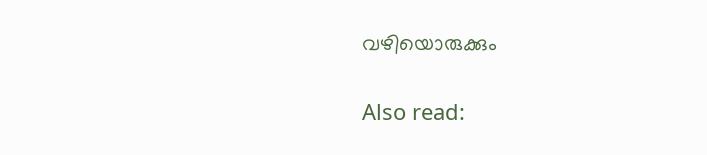വഴിയൊരുക്കും

Also read: